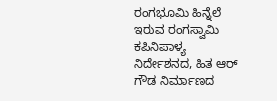ರಂಗಭೂಮಿ ಹಿನ್ನೆಲೆ ಇರುವ ರಂಗಸ್ವಾಮಿ ಕಪಿನಿಪಾಳ್ಯ ನಿರ್ದೇಶನದ, ಹಿತ ಆರ್ ಗೌಡ ನಿರ್ಮಾಣದ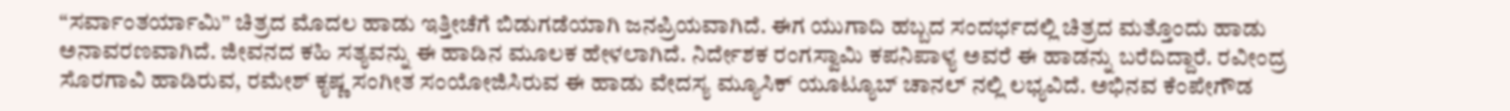“ಸರ್ವಾಂತರ್ಯಾಮಿ” ಚಿತ್ರದ ಮೊದಲ ಹಾಡು ಇತ್ತೀಚೆಗೆ ಬಿಡುಗಡೆಯಾಗಿ ಜನಪ್ರಿಯವಾಗಿದೆ. ಈಗ ಯುಗಾದಿ ಹಬ್ಬದ ಸಂದರ್ಭದಲ್ಲಿ ಚಿತ್ರದ ಮತ್ತೊಂದು ಹಾಡು ಅನಾವರಣವಾಗಿದೆ. ಜೀವನದ ಕಹಿ ಸತ್ಯವನ್ನು ಈ ಹಾಡಿನ ಮೂಲಕ ಹೇಳಲಾಗಿದೆ. ನಿರ್ದೇಶಕ ರಂಗಸ್ವಾಮಿ ಕಪನಿಪಾಳ್ಯ ಅವರೆ ಈ ಹಾಡನ್ನು ಬರೆದಿದ್ದಾರೆ. ರವೀಂದ್ರ ಸೊರಗಾವಿ ಹಾಡಿರುವ, ರಮೇಶ್ ಕೃಷ್ಣ ಸಂಗೀತ ಸಂಯೋಜಿಸಿರುವ ಈ ಹಾಡು ವೇದಸ್ಯ ಮ್ಯೂಸಿಕ್ ಯೂಟ್ಯೂಬ್ ಚಾನಲ್ ನಲ್ಲಿ ಲಭ್ಯವಿದೆ. ಅಭಿನವ ಕೆಂಪೇಗೌಡ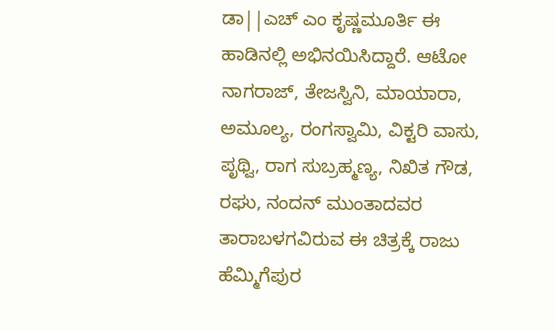ಡಾ||ಎಚ್ ಎಂ ಕೃಷ್ಣಮೂರ್ತಿ ಈ ಹಾಡಿನಲ್ಲಿ ಅಭಿನಯಿಸಿದ್ದಾರೆ. ಆಟೋ ನಾಗರಾಜ್, ತೇಜಸ್ವಿನಿ, ಮಾಯಾರಾ, ಅಮೂಲ್ಯ, ರಂಗಸ್ವಾಮಿ, ವಿಕ್ಟರಿ ವಾಸು, ಪೃಥ್ವಿ, ರಾಗ ಸುಬ್ರಹ್ಮಣ್ಯ, ನಿಖಿತ ಗೌಡ, ರಘು, ನಂದನ್ ಮುಂತಾದವರ ತಾರಾಬಳಗವಿರುವ ಈ ಚಿತ್ರಕ್ಕೆ ರಾಜು ಹೆಮ್ಮಿಗೆಪುರ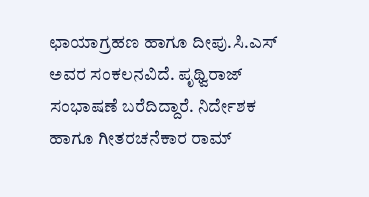ಛಾಯಾಗ್ರಹಣ ಹಾಗೂ ದೀಪು.ಸಿ.ಎಸ್ ಅವರ ಸಂಕಲನವಿದೆ. ಪೃಥ್ವಿರಾಜ್ ಸಂಭಾಷಣೆ ಬರೆದಿದ್ದಾರೆ. ನಿರ್ದೇಶಕ ಹಾಗೂ ಗೀತರಚನೆಕಾರ ರಾಮ್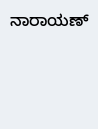ನಾರಾಯಣ್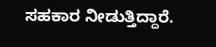ಸಹಕಾರ ನೀಡುತ್ತಿದ್ದಾರೆ.